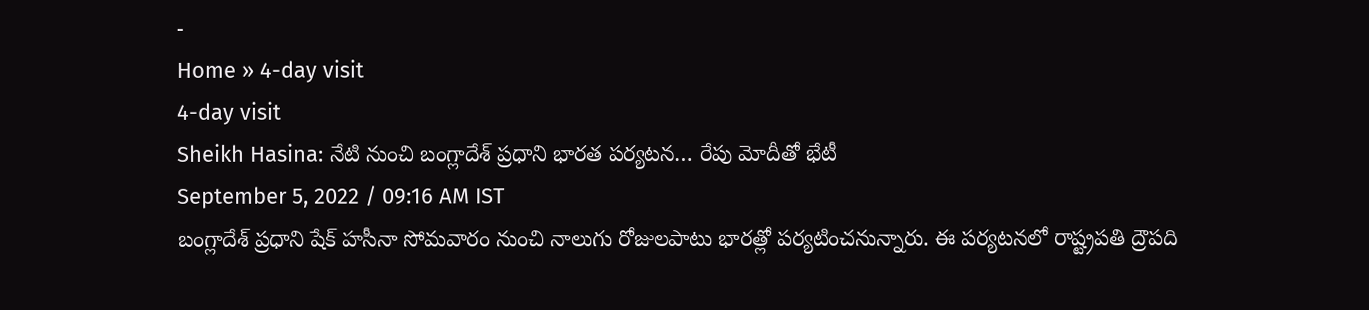-
Home » 4-day visit
4-day visit
Sheikh Hasina: నేటి నుంచి బంగ్లాదేశ్ ప్రధాని భారత పర్యటన… రేపు మోదీతో భేటీ
September 5, 2022 / 09:16 AM IST
బంగ్లాదేశ్ ప్రధాని షేక్ హసీనా సోమవారం నుంచి నాలుగు రోజులపాటు భారత్లో పర్యటించనున్నారు. ఈ పర్యటనలో రాష్ట్రపతి ద్రౌపది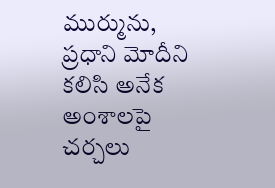ముర్మును, ప్రధాని మోదీని కలిసి అనేక అంశాలపై చర్చలు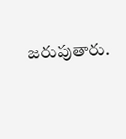జరుపుతారు.